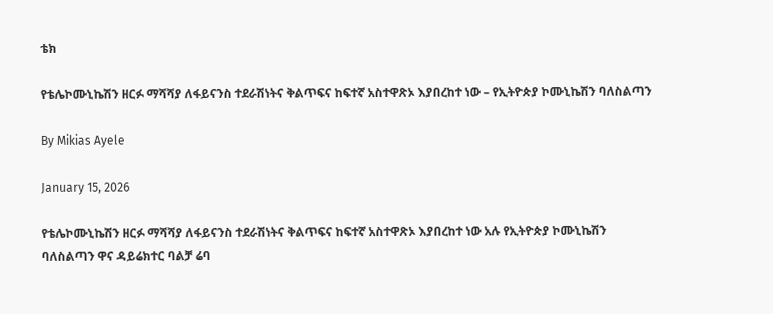ቴክ

የቴሌኮሙኒኬሽን ዘርፉ ማሻሻያ ለፋይናንስ ተደራሽነትና ቅልጥፍና ከፍተኛ አስተዋጽኦ እያበረከተ ነው – የኢትዮጵያ ኮሙኒኬሽን ባለስልጣን

By Mikias Ayele

January 15, 2026

የቴሌኮሙኒኬሽን ዘርፉ ማሻሻያ ለፋይናንስ ተደራሽነትና ቅልጥፍና ከፍተኛ አስተዋጽኦ እያበረከተ ነው አሉ የኢትዮጵያ ኮሙኒኬሽን ባለስልጣን ዋና ዳይሬክተር ባልቻ ሬባ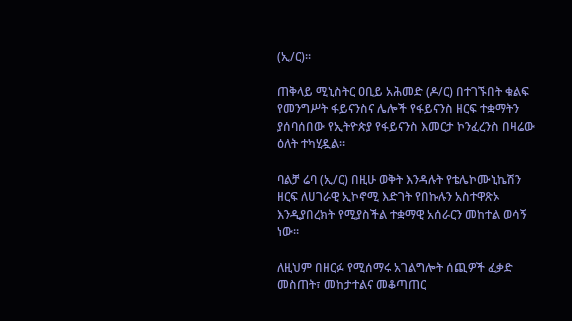(ኢ/ር)፡፡

ጠቅላይ ሚኒስትር ዐቢይ አሕመድ (ዶ/ር) በተገኙበት ቁልፍ የመንግሥት ፋይናንስና ሌሎች የፋይናንስ ዘርፍ ተቋማትን ያሰባሰበው የኢትዮጵያ የፋይናንስ እመርታ ኮንፈረንስ በዛሬው ዕለት ተካሂዷል፡፡

ባልቻ ሬባ (ኢ/ር) በዚሁ ወቅት እንዳሉት የቴሌኮሙኒኬሽን ዘርፍ ለሀገራዊ ኢኮኖሚ እድገት የበኩሉን አስተዋጽኦ እንዲያበረክት የሚያስችል ተቋማዊ አሰራርን መከተል ወሳኝ ነው።

ለዚህም በዘርፉ የሚሰማሩ አገልግሎት ሰጪዎች ፈቃድ መስጠት፣ መከታተልና መቆጣጠር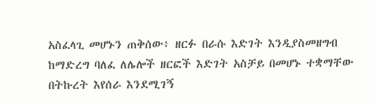አስፈላጊ መሆኑን ጠቅሰው፥ ዘርፉ በራሱ እድገት እንዲያስመዘግብ ከማድረግ ባለፈ ለሌሎች ዘርፎች እድገት አስቻይ በመሆኑ ተቋማቸው በትኩረት እየሰራ እንደሚገኝ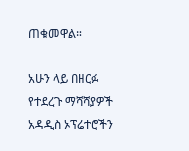ጠቁመዋል።

አሁን ላይ በዘርፉ የተደረጉ ማሻሻያዎች አዳዲስ ኦፕሬተሮችን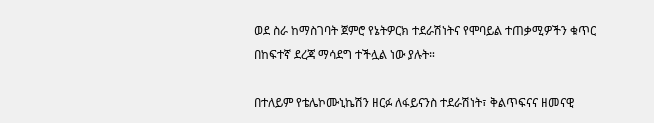ወደ ስራ ከማስገባት ጀምሮ የኔትዎርክ ተደራሽነትና የሞባይል ተጠቃሚዎችን ቁጥር በከፍተኛ ደረጃ ማሳደግ ተችሏል ነው ያሉት።

በተለይም የቴሌኮሙኒኬሽን ዘርፉ ለፋይናንስ ተደራሽነት፣ ቅልጥፍናና ዘመናዊ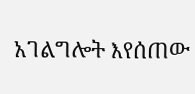አገልግሎት እየሰጠው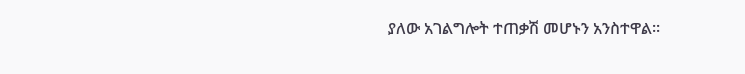ያለው አገልግሎት ተጠቃሽ መሆኑን አንስተዋል፡፡